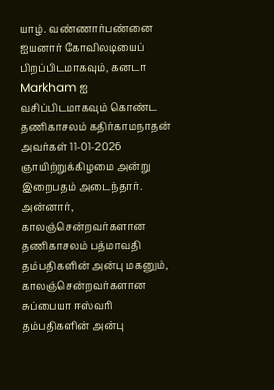யாழ். வண்ணார்பண்னை ஐயனார் கோவிலடியைப் பிறப்பிடமாகவும், கனடா Markham ஐ வசிப்பிடமாகவும் கொண்ட தணிகாசலம் கதிர்காமநாதன் அவர்கள் 11-01-2026 ஞாயிற்றுக்கிழமை அன்று இறைபதம் அடைந்தார்.
அன்னார், காலஞ்சென்றவர்களான தணிகாசலம் பத்மாவதி தம்பதிகளின் அன்பு மகனும், காலஞ்சென்றவர்களான சுப்பையா ஈஸ்வரி தம்பதிகளின் அன்பு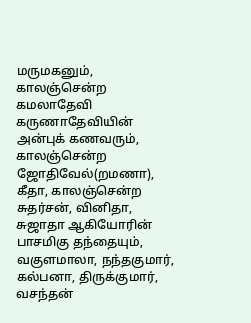மருமகனும்,
காலஞ்சென்ற கமலாதேவி கருணாதேவியின் அன்புக் கணவரும்,
காலஞ்சென்ற ஜோதிவேல்(றமணா), கீதா, காலஞ்சென்ற சுதர்சன், வினிதா, சுஜாதா ஆகியோரின் பாசமிகு தந்தையும்,
வகுளமாலா, நந்தகுமார், கல்பனா, திருக்குமார், வசந்தன்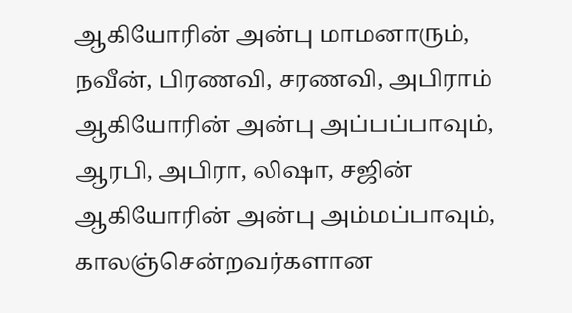ஆகியோரின் அன்பு மாமனாரும்,
நவீன், பிரணவி, சரணவி, அபிராம் ஆகியோரின் அன்பு அப்பப்பாவும்,
ஆரபி, அபிரா, லிஷா, சஜின் ஆகியோரின் அன்பு அம்மப்பாவும்,
காலஞ்சென்றவர்களான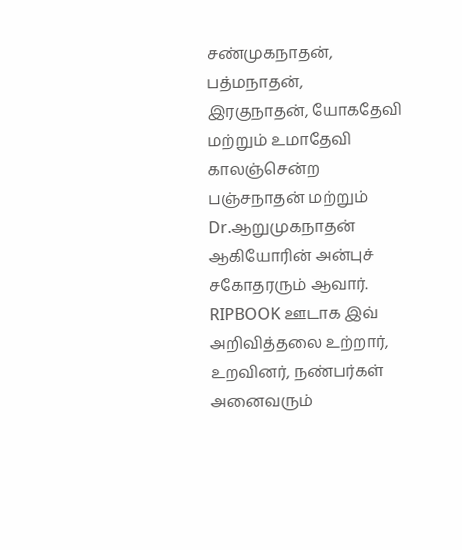சண்முகநாதன், பத்மநாதன், இரகுநாதன், யோகதேவி மற்றும் உமாதேவி காலஞ்சென்ற பஞ்சநாதன் மற்றும் Dr.ஆறுமுகநாதன் ஆகியோரின் அன்புச் சகோதரரும் ஆவார்.
RIPBOOK ஊடாக இவ் அறிவித்தலை உற்றார், உறவினர், நண்பர்கள் அனைவரும்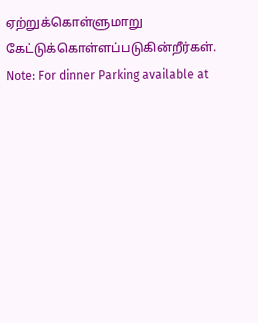ஏற்றுக்கொள்ளுமாறு கேட்டுக்கொள்ளப்படுகின்றீர்கள்.
Note: For dinner Parking available at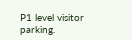P1 level visitor parking.